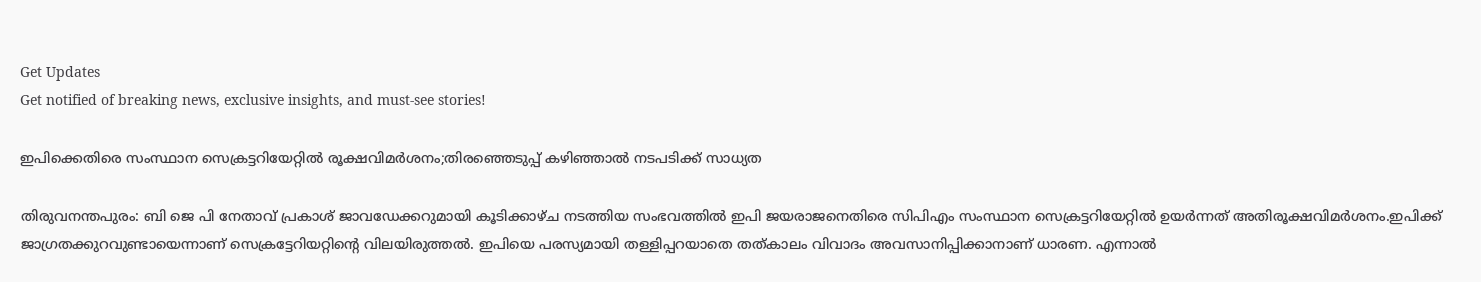Get Updates
Get notified of breaking news, exclusive insights, and must-see stories!

ഇപിക്കെതിരെ സംസ്ഥാന സെക്രട്ടറിയേറ്റിൽ രൂക്ഷവിമർശനം;തിരഞ്ഞെടുപ്പ് കഴിഞ്ഞാൽ നടപടിക്ക് സാധ്യത

തിരുവനന്തപുരം: ബി ജെ പി നേതാവ് പ്രകാശ് ജാവഡേക്കറുമായി കൂടിക്കാഴ്ച നടത്തിയ സംഭവത്തിൽ ഇപി ജയരാജനെതിരെ സിപിഎം സംസ്ഥാന സെക്രട്ടറിയേറ്റിൽ ഉയർന്നത് അതിരൂക്ഷവിമർശനം.ഇപിക്ക് ജാഗ്രതക്കുറവുണ്ടായെന്നാണ് സെക്രട്ടേറിയറ്റിന്റെ വിലയിരുത്തല്‍. ഇപിയെ പരസ്യമായി തള്ളിപ്പറയാതെ തത്‌കാലം വിവാദം അവസാനിപ്പിക്കാനാണ് ധാരണ. എന്നാൽ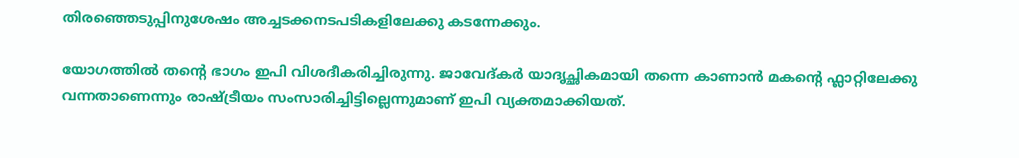തിരഞ്ഞെടുപ്പിനുശേഷം അച്ചടക്കനടപടികളിലേക്കു കടന്നേക്കും.

യോഗത്തിൽ തന്റെ ഭാഗം ഇപി വിശദീകരിച്ചിരുന്നു. ജാവേദ്കർ യാദൃച്ഛികമായി തന്നെ കാണാന്‍ മകന്റെ ഫ്ലാറ്റിലേക്കു വന്നതാണെന്നും രാഷ്ട്രീയം സംസാരിച്ചിട്ടില്ലെന്നുമാണ് ഇപി വ്യക്തമാക്കിയത്.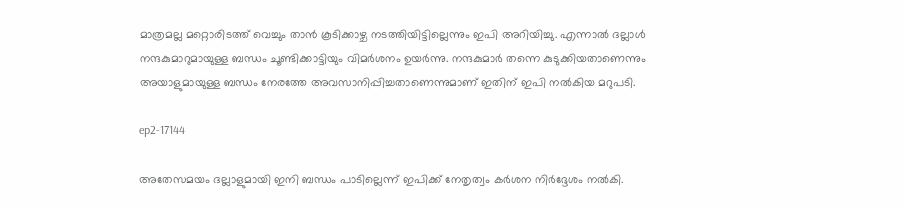മാത്രമല്ല മറ്റൊരിടത്ത് വെച്ചും താൻ കൂടിക്കാഴ്ച നടത്തിയിട്ടില്ലെന്നും ഇപി അറിയിച്ചു. എന്നാൽ ദല്ലാൾ നന്ദകുമാറുമായുള്ള ബന്ധം ചൂണ്ടിക്കാട്ടിയും വിമർശനം ഉയർന്നു. നന്ദകുമാര്‍ തന്നെ കുടുക്കിയതാണെന്നും അയാളുമായുള്ള ബന്ധം നേരത്തേ അവസാനിപ്പിച്ചതാണെന്നുമാണ് ഇതിന് ഇപി നൽകിയ മറുപടി.

ep2-17144

അതേസമയം ദല്ലാളുമായി ഇനി ബന്ധം പാടില്ലെന്ന് ഇപിക്ക് നേതൃത്വം കർശന നിർദ്ദേശം നൽകി.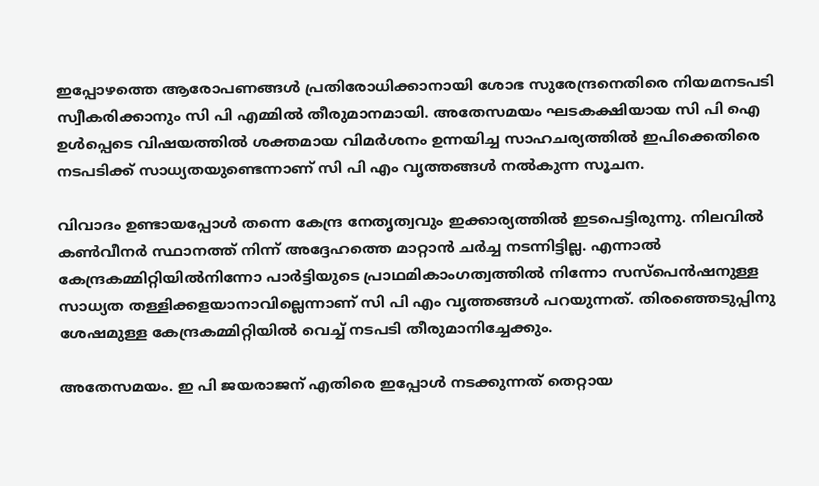ഇപ്പോഴത്തെ ആരോപണങ്ങൾ പ്രതിരോധിക്കാനായി ശോഭ സുരേന്ദ്രനെതിരെ നിയമനടപടി സ്വീകരിക്കാനും സി പി എമ്മിൽ തീരുമാനമായി. അതേസമയം ഘടകക്ഷിയായ സി പി ഐ ഉൾപ്പെടെ വിഷയത്തിൽ ശക്തമായ വിമർശനം ഉന്നയിച്ച സാഹചര്യത്തിൽ ഇപിക്കെതിരെ നടപടിക്ക് സാധ്യതയുണ്ടെന്നാണ് സി പി എം വൃത്തങ്ങൾ നൽകുന്ന സൂചന.

വിവാദം ഉണ്ടായപ്പോൾ തന്നെ കേന്ദ്ര നേതൃത്വവും ഇക്കാര്യത്തിൽ ഇടപെട്ടിരുന്നു. നിലവിൽ കൺവീനർ സ്ഥാനത്ത് നിന്ന് അദ്ദേഹത്തെ മാറ്റാൻ ചർച്ച നടന്നിട്ടില്ല. എന്നാൽ കേന്ദ്രകമ്മിറ്റിയിൽനിന്നോ പാര്‍ട്ടിയുടെ പ്രാഥമികാംഗത്വത്തില്‍ നിന്നോ സസ്പെന്‍ഷനുള്ള സാധ്യത തള്ളിക്കളയാനാവില്ലെന്നാണ് സി പി എം വൃത്തങ്ങൾ പറയുന്നത്. തിരഞ്ഞെടുപ്പിനു ശേഷമുള്ള കേന്ദ്രകമ്മിറ്റിയില്‍ വെച്ച് നടപടി തീരുമാനിച്ചേക്കും.

അതേസമയം. ഇ പി ജയരാജന് എതിരെ ഇപ്പോൾ നടക്കുന്നത് തെറ്റായ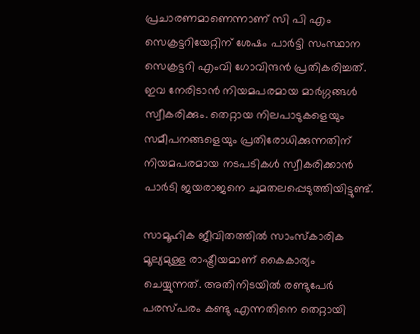പ്രചാരണമാണെന്നാണ് സി പി എം സെക്രട്ടറിയേറ്റിന് ശേഷം പാർട്ടി സംസ്ഥാന സെക്രട്ടറി എംവി ഗോവിന്ദൻ പ്രതികരിച്ചത്. ഇവ നേരിടാൻ നിയമപരമായ മാർഗ്ഗങ്ങൾ സ്വീകരിക്കും. തെറ്റായ നിലപാടുകളെയും സമീപനങ്ങളെയും പ്രതിരോധിക്കുന്നതിന്‌ നിയമപരമായ നടപടികൾ സ്വീകരിക്കാൻ പാർടി ജയരാജനെ ചുമതലപ്പെടുത്തിയിട്ടുണ്ട്‌.

സാമൂഹിക ജീവിതത്തിൽ സാംസ്കാരിക മൂല്യമുള്ള രാഷ്ട്രീയമാണ് കൈകാര്യം ചെയ്യുന്നത്. അതിനിടയിൽ രണ്ടുപേർ പരസ്പരം കണ്ടു എന്നതിനെ തെറ്റായി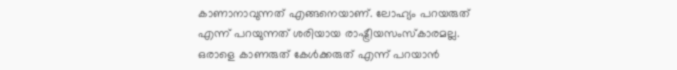കാണാനാവുന്നത് എങ്ങനെയാണ്. ലോഹ്യം പറയരുത് എന്ന് പറയുന്നത് ശരിയായ രാഷ്ട്രീയസംസ്കാരമല്ല. ഒരാളെ കാണരുത് കേൾക്കരുത് എന്ന് പറയാൻ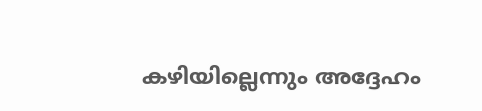കഴിയില്ലെന്നും അദ്ദേഹം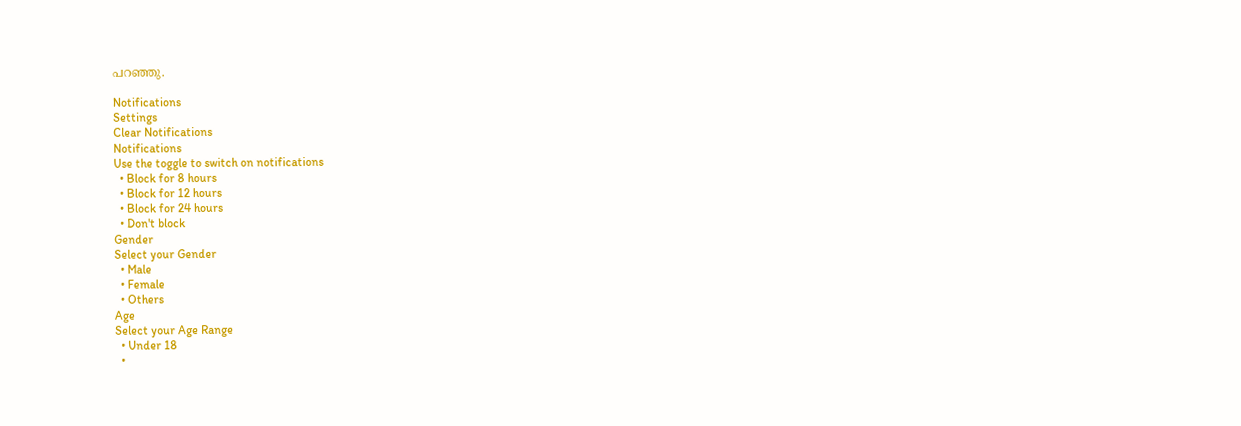പറഞ്ഞു.

Notifications
Settings
Clear Notifications
Notifications
Use the toggle to switch on notifications
  • Block for 8 hours
  • Block for 12 hours
  • Block for 24 hours
  • Don't block
Gender
Select your Gender
  • Male
  • Female
  • Others
Age
Select your Age Range
  • Under 18
  •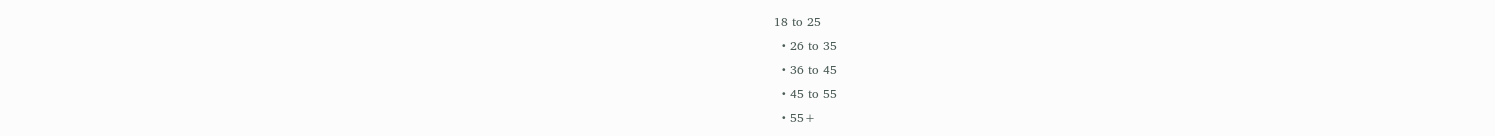18 to 25
  • 26 to 35
  • 36 to 45
  • 45 to 55
  • 55+